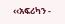‹‹አፍሪካን -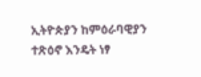ኢትዮጵያን ከምዕራባዊያን ተጽዕኖ እንዴት ነፃ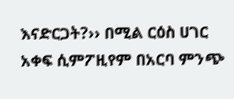እናድርጋት?›› በሚል ርዕስ ሀገር አቀፍ ሲምፖዚየም በአርባ ምንጭ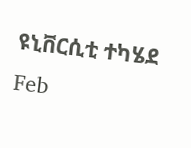ዩኒቨርሲቲ ተካሄደ
Feb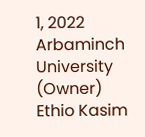1, 2022
Arbaminch University (Owner)
Ethio Kasim